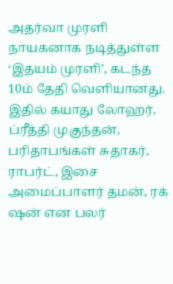அதர்வா முரளி நாயகனாக நடித்துள்ள ‘இதயம் முரளி’, கடந்த 10ம் தேதி வெளியானது. இதில் கயாது லோஹர், ப்ரீத்தி முகுந்தன், பரிதாபங்கள் சுதாகர், ராபர்ட், இசை அமைப்பாளர் தமன், ரக் ஷன் என பலர்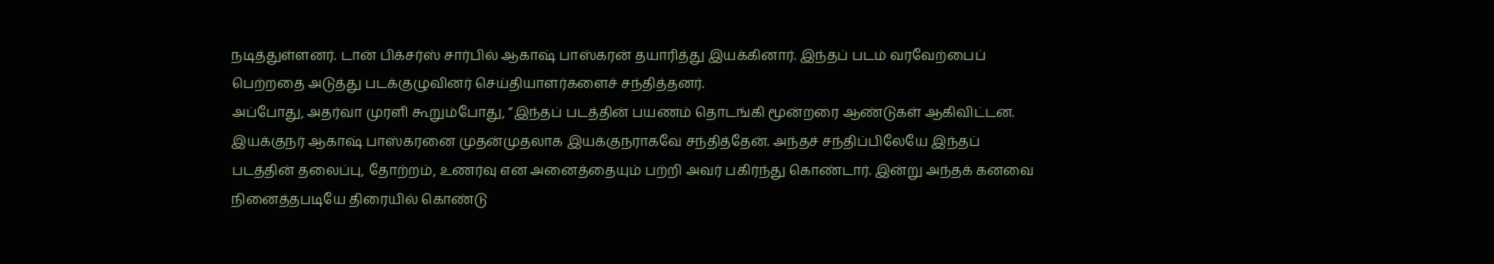நடித்துள்ளனர். டான் பிக்சர்ஸ் சார்பில் ஆகாஷ் பாஸ்கரன் தயாரித்து இயக்கினார். இந்தப் படம் வரவேற்பைப் பெற்றதை அடுத்து படக்குழுவினர் செய்தியாளர்களைச் சந்தித்தனர்.
அப்போது, அதர்வா முரளி கூறும்போது, “இந்தப் படத்தின் பயணம் தொடங்கி மூன்றரை ஆண்டுகள் ஆகிவிட்டன. இயக்குநர் ஆகாஷ் பாஸ்கரனை முதன்முதலாக இயக்குநராகவே சந்தித்தேன். அந்தச் சந்திப்பிலேயே இந்தப் படத்தின் தலைப்பு, தோற்றம், உணர்வு என அனைத்தையும் பற்றி அவர் பகிர்ந்து கொண்டார். இன்று அந்தக் கனவை நினைத்தபடியே திரையில் கொண்டு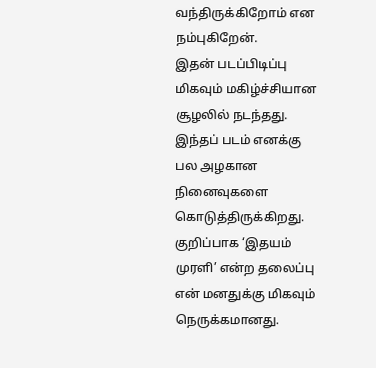வந்திருக்கிறோம் என நம்புகிறேன்.
இதன் படப்பிடிப்பு மிகவும் மகிழ்ச்சியான சூழலில் நடந்தது. இந்தப் படம் எனக்கு பல அழகான நினைவுகளை கொடுத்திருக்கிறது. குறிப்பாக ‘இதயம் முரளி’ என்ற தலைப்பு என் மனதுக்கு மிகவும் நெருக்கமானது.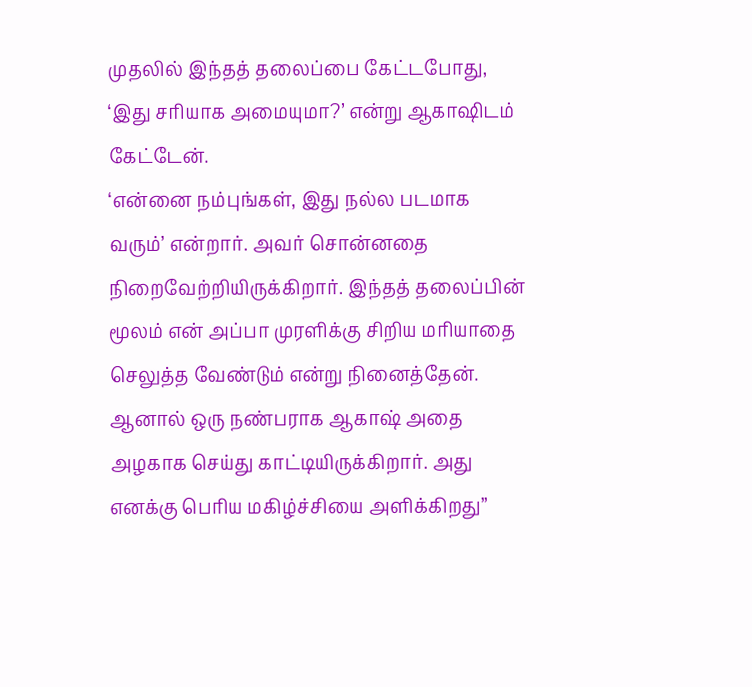முதலில் இந்தத் தலைப்பை கேட்டபோது, ‘இது சரியாக அமையுமா?’ என்று ஆகாஷிடம் கேட்டேன்.
‘என்னை நம்புங்கள், இது நல்ல படமாக வரும்’ என்றார். அவர் சொன்னதை நிறைவேற்றியிருக்கிறார். இந்தத் தலைப்பின் மூலம் என் அப்பா முரளிக்கு சிறிய மரியாதை செலுத்த வேண்டும் என்று நினைத்தேன். ஆனால் ஒரு நண்பராக ஆகாஷ் அதை அழகாக செய்து காட்டியிருக்கிறார். அது எனக்கு பெரிய மகிழ்ச்சியை அளிக்கிறது”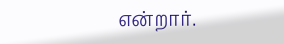என்றார்.